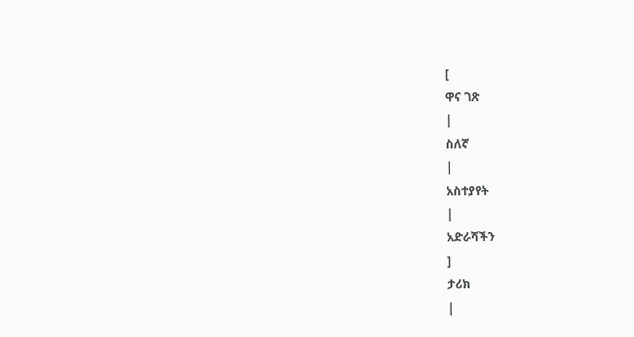[
ዋና ገጽ
|
ስለኛ
|
አስተያየት
|
አድራሻችን
]
ታሪክ
|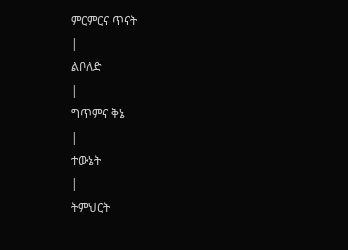ምርምርና ጥናት
|
ልቦለድ
|
ግጥምና ቅኔ
|
ተውኔት
|
ትምህርት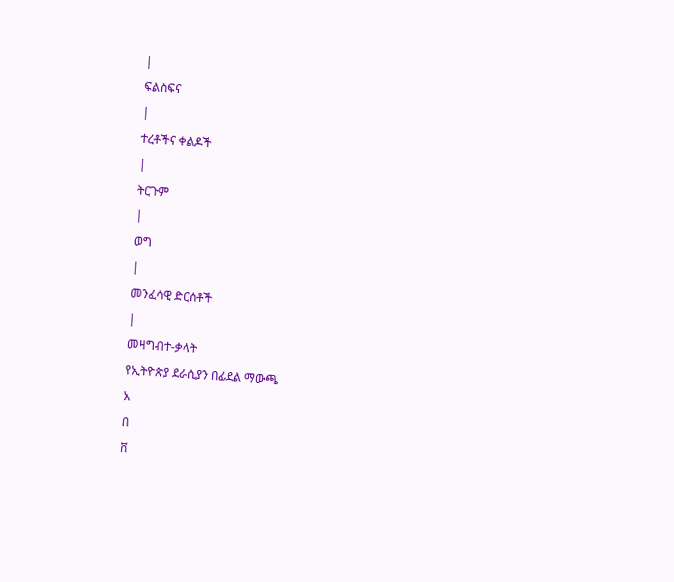|
ፍልስፍና
|
ተረቶችና ቀልዶች
|
ትርጉም
|
ወግ
|
መንፈሳዊ ድርሰቶች
|
መዛግብተ-ቃላት
የኢትዮጵያ ደራሲያን በፊደል ማውጫ
አ
በ
ቨ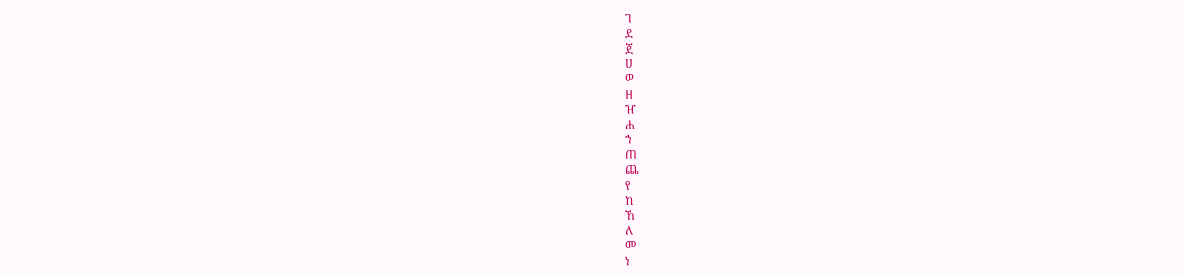ገ
ደ
ጀ
ሀ
ወ
ዘ
ዠ
ሐ
ኀ
ጠ
ጨ
የ
ከ
ኸ
ለ
መ
ነ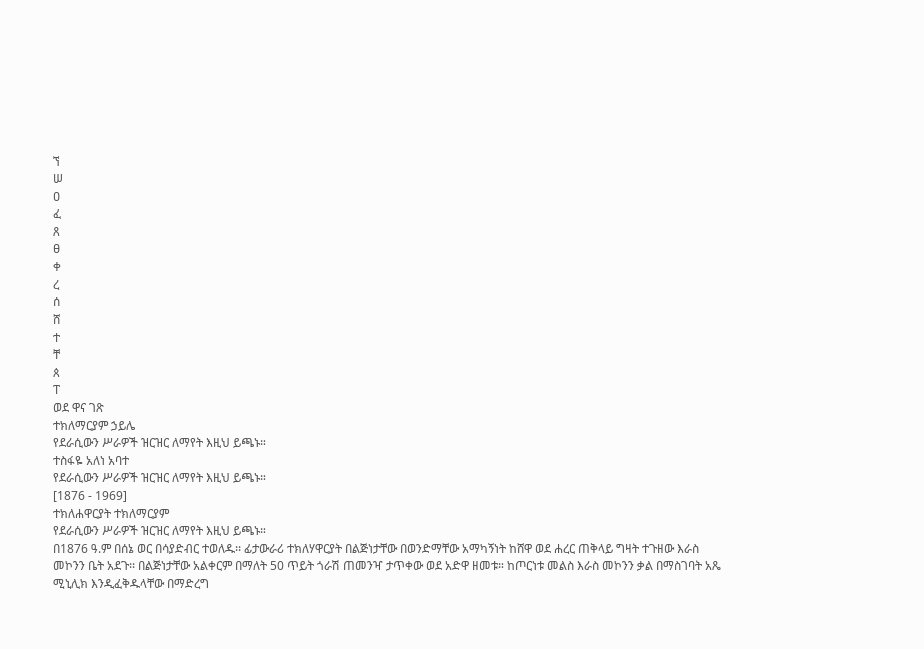ኘ
ሠ
ዐ
ፈ
ጸ
ፀ
ቀ
ረ
ሰ
ሸ
ተ
ቸ
ጰ
ፐ
ወደ ዋና ገጽ
ተክለማርያም ኃይሌ
የደራሲውን ሥራዎች ዝርዝር ለማየት እዚህ ይጫኑ።
ተስፋዬ አለነ አባተ
የደራሲውን ሥራዎች ዝርዝር ለማየት እዚህ ይጫኑ።
[1876 - 1969]
ተክለሐዋርያት ተክለማርያም
የደራሲውን ሥራዎች ዝርዝር ለማየት እዚህ ይጫኑ።
በ1876 ዓ.ም በሰኔ ወር በሳያድብር ተወለዱ፡፡ ፊታውራሪ ተክለሃዋርያት በልጅነታቸው በወንድማቸው አማካኝነት ከሸዋ ወደ ሐረር ጠቅላይ ግዛት ተጉዘው እራስ መኮንን ቤት አደጉ፡፡ በልጅነታቸው አልቀርም በማለት 50 ጥይት ጎራሽ ጠመንዣ ታጥቀው ወደ አድዋ ዘመቱ። ከጦርነቱ መልስ እራስ መኮንን ቃል በማስገባት አጼ ሚኒሊክ እንዲፈቅዱላቸው በማድረግ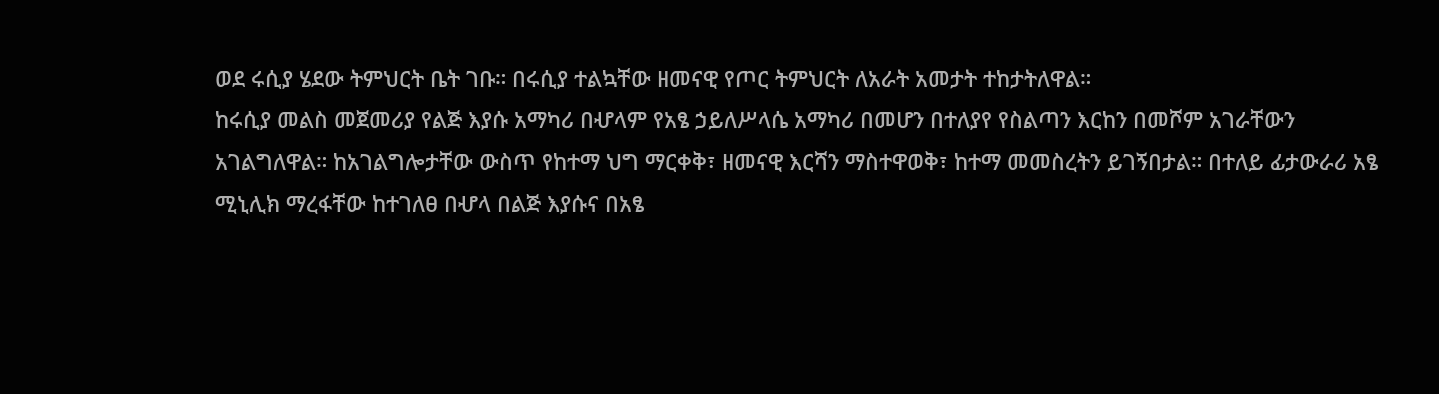ወደ ሩሲያ ሄደው ትምህርት ቤት ገቡ። በሩሲያ ተልኳቸው ዘመናዊ የጦር ትምህርት ለአራት አመታት ተከታትለዋል።
ከሩሲያ መልስ መጀመሪያ የልጅ እያሱ አማካሪ በሇላም የአፄ ኃይለሥላሴ አማካሪ በመሆን በተለያየ የስልጣን እርከን በመሾም አገራቸውን አገልግለዋል። ከአገልግሎታቸው ውስጥ የከተማ ህግ ማርቀቅ፣ ዘመናዊ እርሻን ማስተዋወቅ፣ ከተማ መመስረትን ይገኝበታል። በተለይ ፊታውራሪ አፄ ሚኒሊክ ማረፋቸው ከተገለፀ በሇላ በልጅ እያሱና በአፄ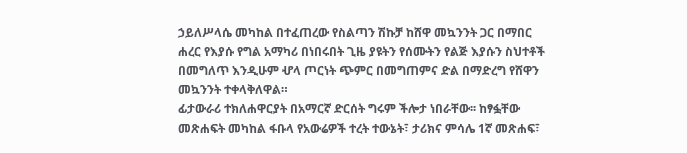ኃይለሥላሴ መካከል በተፈጠረው የስልጣን ሽኩቻ ከሸዋ መኳንንት ጋር በማበር ሐረር የእያሱ የግል አማካሪ በነበሩበት ጊዜ ያዩትን የሰሙትን የልጅ እያሱን ስህተቶች በመግለጥ እንዲሁም ሇላ ጦርነት ጭምር በመግጠምና ድል በማድረግ የሸዋን መኳንንት ተቀላቅለዋል።
ፊታውራሪ ተክለሐዋርያት በአማርኛ ድርሰት ግሩም ችሎታ ነበራቸው፡፡ ከፃፏቸው መጽሐፍት መካከል ፋቡላ የአውሬዎች ተረት ተውኔት፣ ታሪክና ምሳሌ 1ኛ መጽሐፍ፣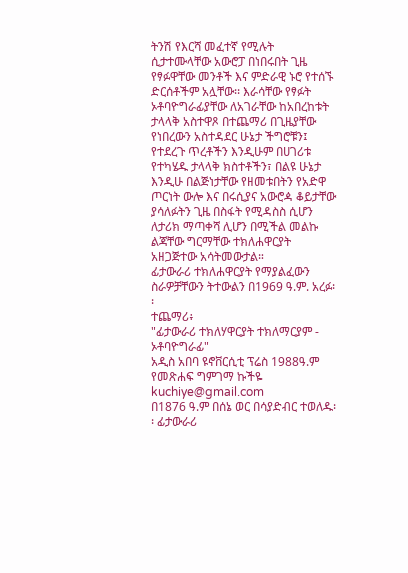ትንሽ የእርሻ መፈተኛ የሚሉት ሲታተሙላቸው አውሮፓ በነበሩበት ጊዜ የፃፉዋቸው መንቶች እና ምድራዊ ኑሮ የተሰኙ ድርሰቶችም አሏቸው፡፡ እራሳቸው የፃፉት ኦቶባዮግራፊያቸው ለአገራቸው ከአበረከቱት ታላላቅ አስተዋጾ በተጨማሪ በጊዜያቸው የነበረውን አስተዳደር ሁኔታ ችግሮቹን፤ የተደረጉ ጥረቶችን እንዲሁም በሀገሪቱ የተካሄዱ ታላላቅ ክስተቶችን፣ በልዩ ሁኔታ እንዲሁ በልጅነታቸው የዘመቱበትን የአድዋ ጦርነት ውሎ እና በሩሲያና አውሮዻ ቆይታቸው ያሳለፉትን ጊዜ በስፋት የሚዳስስ ሲሆን ለታሪክ ማጣቀሻ ሊሆን በሚችል መልኩ ልጃቸው ግርማቸው ተክለሐዋርያት አዘጋጅተው አሳትመውታል።
ፊታውራሪ ተክለሐዋርያት የማያልፈውን ስራዎቻቸውን ትተውልን በ1969 ዓ.ም. አረፉ፡፡
ተጨማሪ፥
"ፊታውራሪ ተክለሃዋርያት ተክለማርያም - ኦቶባዮግራፊ"
አዲስ አበባ ዩኖቨርሲቲ ፕሬስ 1988ዓ.ም
የመጽሐፍ ግምገማ ኩችዬ kuchiye@gmail.com
በ1876 ዓ.ም በሰኔ ወር በሳያድብር ተወለዱ፡፡ ፊታውራሪ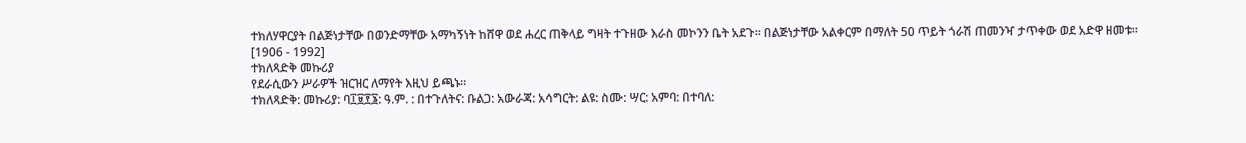ተክለሃዋርያት በልጅነታቸው በወንድማቸው አማካኝነት ከሸዋ ወደ ሐረር ጠቅላይ ግዛት ተጉዘው እራስ መኮንን ቤት አደጉ፡፡ በልጅነታቸው አልቀርም በማለት 50 ጥይት ጎራሽ ጠመንዣ ታጥቀው ወደ አድዋ ዘመቱ።
[1906 - 1992]
ተክለጻድቅ መኩሪያ
የደራሲውን ሥራዎች ዝርዝር ለማየት እዚህ ይጫኑ።
ተክለጻድቅ: መኩሪያ: ባ፲፱፻፮: ዓ.ም. : በተጉለትና: ቡልጋ: አውራጃ: አሳግርት: ልዩ: ስሙ: ሣር: አምባ: በተባለ: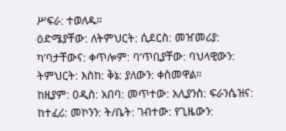ሥፍራ: ተወለዱ።
ዕድሜያቸው: ለትምህርት: ሲደርስ: መዠመሪያ: ካ’ባታቸውና: ቀጥሎም: ባ’ጥቢያቸው: ባህላዊውን: ትምህርት: እስከ: ቅኔ: ያለውን: ቀስመዋል።
ከዚያም: ዐዲስ: አበባ: መጥተው: አሊያንስ: ፍራንሴዝና: ከተፈሪ: መኮንን: ት/ቤት: ገብተው: የጊዜውን: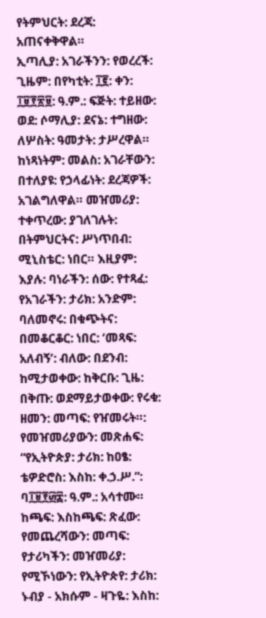የትምህርት: ደረጃ: አጠናቀቅዋል።
ኢጣሊያ: አገራችንን: የወረረች: ጊዜም: በየካቲት: ፲፪: ቀን: ፲፱፻፳፱: ዓ.ም.: ፍጅት: ተይዘው: ወደ: ሶማሊያ: ደናኔ: ተግዘው: ለሦስት: ዓመታት: ታሥረዋል።
ከነጻነትም: መልስ: አገራቸውን: በተለያዩ: የኃላፊነት: ደረጃዎች: አገልግለዋል። መዠመሪያ: ተቀጥረው: ያገለገሉት: በትምህርትና: ሥነጥበብ: ሚኒስቴር: ነበር። እዚያም: እያሉ: ባነራችን: ሰው: የተጻፈ: የአገራችን: ታሪክ: አንድም: ባለመኖሩ: በቁጭትና: በመቆርቆር: ነበር: ‘መጻፍ: አለብኝ’: ብለው: በደንብ: ከሚታወቀው: ከቅርቡ: ጊዜ: በቅጡ: ወደማይታወቀው: የሩቁ: ዘመን: መጣፍ: የዠመሩት።: የመዠመሪያውን: መጽሐፍ: “የኢትዮጵያ: ታሪክ: ከዐፄ: ቴዎድሮስ: እስከ: ቀ.ኃ.ሥ.”: ባ፲፱፻፴፰: ዓ.ም.: አሳተሙ። ከጫፍ: እስከጫፍ: ጽፈው: የመጨረሻውን: መጣፍ: የታሪካችን: መዠመሪያ: የሚኾነውን: የኢትዮጵየ: ታሪክ: ኑብያ - አክሱም - ዛጉዬ: እስከ: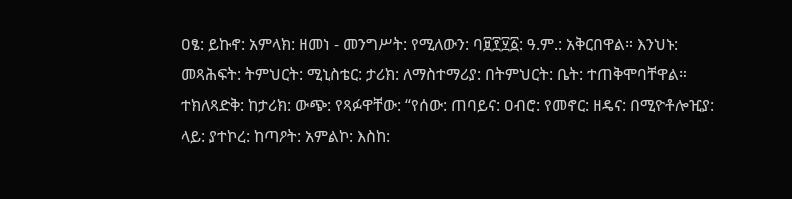ዐፄ: ይኩኖ: አምላክ: ዘመነ - መንግሥት: የሚለውን: ባ፱፻፶፩: ዓ.ም.: አቅርበዋል። እንህኑ: መጻሕፍት: ትምህርት: ሚኒስቴር: ታሪክ: ለማስተማሪያ: በትምህርት: ቤት: ተጠቅሞባቸዋል።
ተክለጻድቅ: ከታሪክ: ውጭ: የጻፉዋቸው: “የሰው: ጠባይና: ዐብሮ: የመኖር: ዘዴና: በሚዮቶሎዢያ: ላይ: ያተኮረ: ከጣዖት: አምልኮ: እስከ: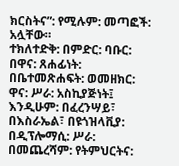ክርስትና”: የሚሉም: መጣፎች: አሏቸው።
ተክለተድቅ: በምድር: ባቡር: በዋና: ጸሐፊነት: በቤተመጽሐፍት: ወመዘክር: ዋና: ሥራ: አስኪያጅነት፤ እንዲሁም: በፈረንሣይ፣ በእስራኤል፣ በዩጎዝላቪያ: በዲፕሎማሲ: ሥራ: በመጨረሻም: የትምህርትና: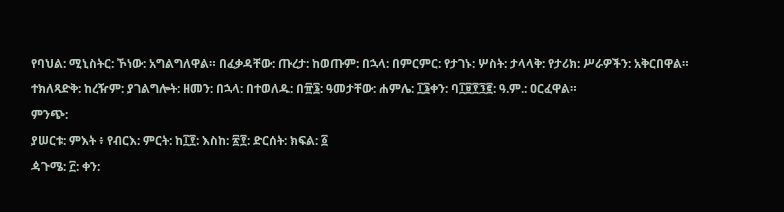የባህል: ሚኒስትር: ኾነው: አግልግለዋል። በፈቃዳቸው: ጡረታ: ከወጡም: በኋላ: በምርምር: የታገኑ: ሦስት: ታላላቅ: የታሪክ: ሥራዎችን: አቅርበዋል።
ተክለጻድቅ: ከረዥም: ያገልግሎት: ዘመን: በኋላ: በተወለዱ: በ፹፮: ዓመታቸው: ሐምሌ: ፲፮ቀን: ባ፲፱፻፺፪: ዓ.ም.: ዐርፈዋል።
ምንጭ:
ያሠርቱ: ምእት ፥ የብርእ: ምርት: ከ፲፻: እስከ: ፳፻: ድርሰት: ክፍል: ፩
ዻጉሜ: ፫: ቀን: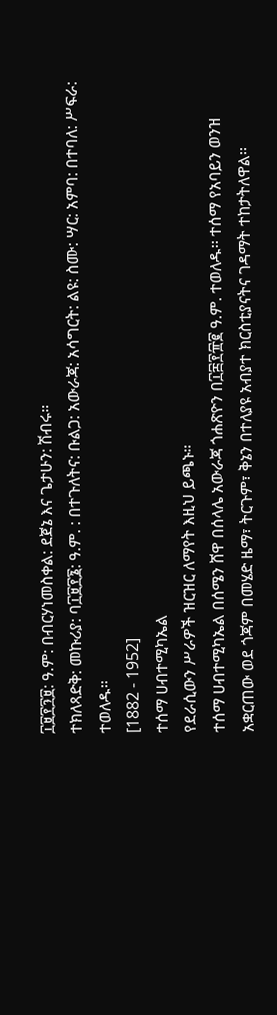፲፱፻፺፱: ዓ.ም: በብርሃነመስቀል: ደጀኔ እና ጌታሁን: ሽብሩ።
ተክለጻድቅ: መኩሪያ: ባ፲፱፻፮: ዓ.ም. : በተጉለትና: ቡልጋ: አውራጃ: አሳግርት: ልዩ: ስሙ: ሣር: አምባ: በተባለ: ሥፍራ: ተወለዱ።
[1882 - 1952]
ተሰማ ሀብተሚካኤል
የደራሲውን ሥራዎች ዝርዝር ለማየት እዚህ ይጫኑ።
ተሰማ ሀብተሚካኤል በሰሜን ሸዋ በሰላሌ አውራጃ ጎሐጽዮን በ፲፰፻፹፪ ዓ.ም. ተወለዱ፡፡ ተሰማ የአባይን ወንዝ አቋርጠው ወደ ጎጃም በመሄድ ዜማ፣ ትርጉም፣ ቅኔን በተለያዩ አብያተ ክርስቲያናትና ገዳማት ተከታትለዋል፡፡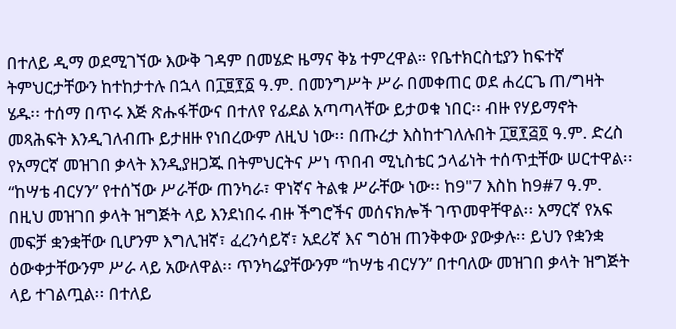በተለይ ዲማ ወደሚገኘው እውቅ ገዳም በመሄድ ዜማና ቅኔ ተምረዋል። የቤተክርስቲያን ከፍተኛ ትምህርታቸውን ከተከታተሉ በኋላ በ፲፱፻፩ ዓ.ም. በመንግሥት ሥራ በመቀጠር ወደ ሐረርጌ ጠ/ግዛት ሄዱ፡፡ ተሰማ በጥሩ እጅ ጽሑፋቸውና በተለየ የፊደል አጣጣላቸው ይታወቁ ነበር፡፡ ብዙ የሃይማኖት መጻሕፍት እንዲገለብጡ ይታዘዙ የነበረውም ለዚህ ነው፡፡ በጡረታ እስከተገለሉበት ፲፱፻፭፬ ዓ.ም. ድረስ የአማርኛ መዝገበ ቃላት እንዲያዘጋጁ በትምህርትና ሥነ ጥበብ ሚኒስቴር ኃላፊነት ተሰጥቷቸው ሠርተዋል፡፡ “ከሣቴ ብርሃን” የተሰኘው ሥራቸው ጠንካራ፣ ዋነኛና ትልቁ ሥራቸው ነው፡፡ ከ9"7 እስከ ከ9#7 ዓ.ም. በዚህ መዝገበ ቃላት ዝግጅት ላይ እንደነበሩ ብዙ ችግሮችና መሰናክሎች ገጥመዋቸዋል፡፡ አማርኛ የአፍ መፍቻ ቋንቋቸው ቢሆንም እግሊዝኛ፣ ፈረንሳይኛ፣ አደሪኛ እና ግዕዝ ጠንቅቀው ያውቃሉ፡፡ ይህን የቋንቋ ዕውቀታቸውንም ሥራ ላይ አውለዋል፡፡ ጥንካሬያቸውንም “ከሣቴ ብርሃን” በተባለው መዝገበ ቃላት ዝግጅት ላይ ተገልጧል፡፡ በተለይ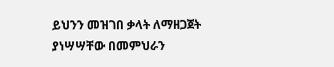ይህንን መዝገበ ቃላት ለማዘጋጀት ያነሣሣቸው በመምህራን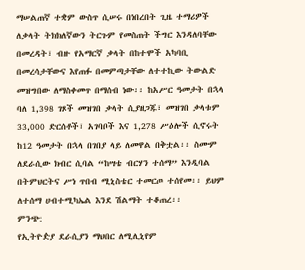ማሠልጠኛ ተቋም ውስጥ ሲሠሩ በነበረበት ጊዜ ተማሪዎች ለቃላት ትክክለኛውን ትርጉም የመስጠት ችግር እንዳለባቸው በመረዳት፣ ብዙ የአማርኛ ቃላት በከተሞች አካባቢ በመረሳታቸውና እየጠፉ በመምጣታቸው ለተተኪው ትውልድ መዝግበው ለማስቀመጥ በማሰብ ነው፡፡ ከአሥር ዓመታት በኋላ ባለ 1,398 ገጾች መዝገበ ቃላት ሲያዘጋጁ፣ መዝገበ ቃላቱም 33,000 ድርሰቶች፣ አገባቦች እና 1,278 ሥዕሎች ሲኖሩት ከ12 ዓመታት በኋላ በገበያ ላይ ለመዋል በቅቷል፡፡ ስሙም ለደራሲው ክብር ሲባል “ከሣቴ ብርሃን ተሰማ” እንዲባል በትምህርትና ሥነ ጥበብ ሚኒስቴር ተመርጦ ተሰየመ፡፡ ይህም ለተሰማ ሀብተሚካኤል እንደ ሽልማት ተቆጠረ፡፡
ምንጭ:
የኢትዮዽያ ደራሲያን ማህበር ለሚሊኒየም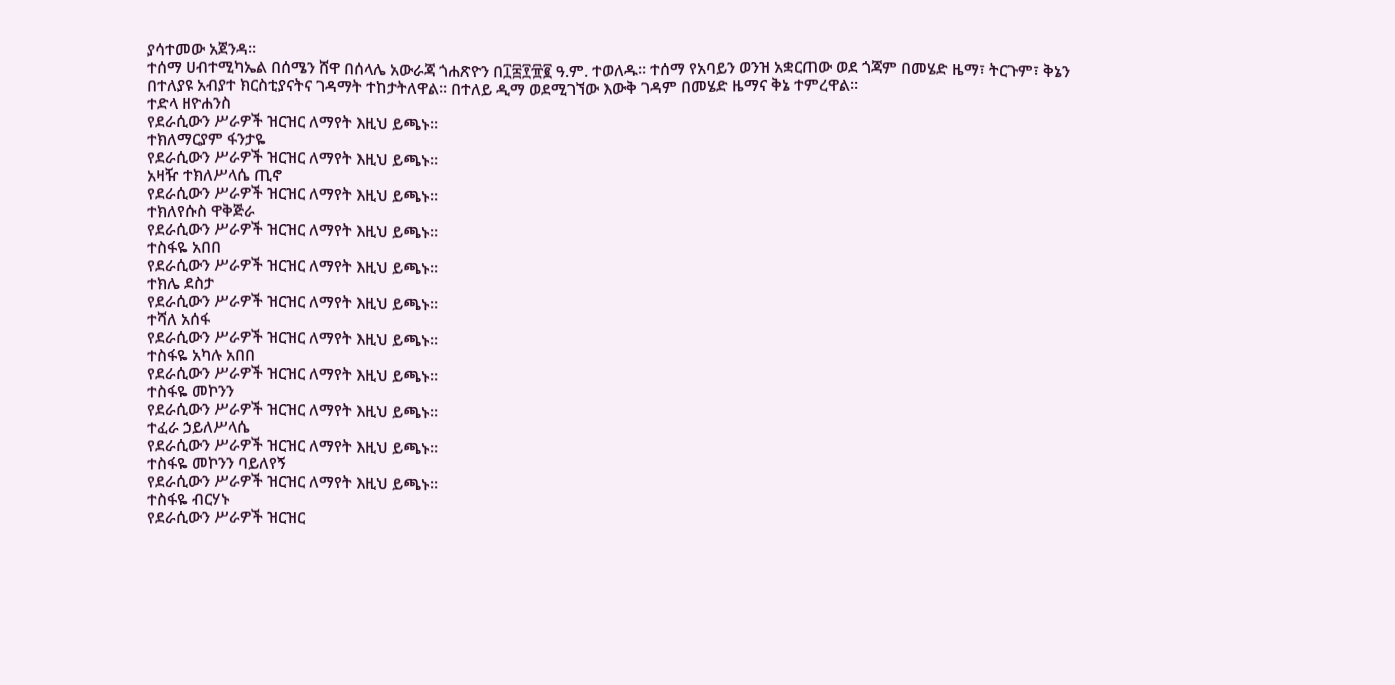ያሳተመው አጀንዳ።
ተሰማ ሀብተሚካኤል በሰሜን ሸዋ በሰላሌ አውራጃ ጎሐጽዮን በ፲፰፻፹፪ ዓ.ም. ተወለዱ፡፡ ተሰማ የአባይን ወንዝ አቋርጠው ወደ ጎጃም በመሄድ ዜማ፣ ትርጉም፣ ቅኔን በተለያዩ አብያተ ክርስቲያናትና ገዳማት ተከታትለዋል፡፡ በተለይ ዲማ ወደሚገኘው እውቅ ገዳም በመሄድ ዜማና ቅኔ ተምረዋል።
ተድላ ዘዮሐንስ
የደራሲውን ሥራዎች ዝርዝር ለማየት እዚህ ይጫኑ።
ተክለማርያም ፋንታዬ
የደራሲውን ሥራዎች ዝርዝር ለማየት እዚህ ይጫኑ።
አዛዥ ተክለሥላሴ ጢኖ
የደራሲውን ሥራዎች ዝርዝር ለማየት እዚህ ይጫኑ።
ተክለየሱስ ዋቅጅራ
የደራሲውን ሥራዎች ዝርዝር ለማየት እዚህ ይጫኑ።
ተስፋዬ አበበ
የደራሲውን ሥራዎች ዝርዝር ለማየት እዚህ ይጫኑ።
ተክሌ ደስታ
የደራሲውን ሥራዎች ዝርዝር ለማየት እዚህ ይጫኑ።
ተሻለ አሰፋ
የደራሲውን ሥራዎች ዝርዝር ለማየት እዚህ ይጫኑ።
ተስፋዬ አካሉ አበበ
የደራሲውን ሥራዎች ዝርዝር ለማየት እዚህ ይጫኑ።
ተስፋዬ መኮንን
የደራሲውን ሥራዎች ዝርዝር ለማየት እዚህ ይጫኑ።
ተፈራ ኃይለሥላሴ
የደራሲውን ሥራዎች ዝርዝር ለማየት እዚህ ይጫኑ።
ተስፋዬ መኮንን ባይለየኝ
የደራሲውን ሥራዎች ዝርዝር ለማየት እዚህ ይጫኑ።
ተስፋዬ ብርሃኑ
የደራሲውን ሥራዎች ዝርዝር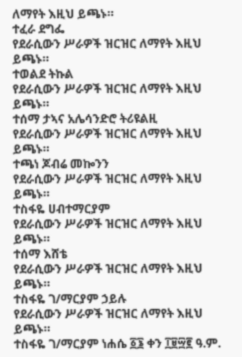ለማየት እዚህ ይጫኑ።
ተፈራ ደግፌ
የደራሲውን ሥራዎች ዝርዝር ለማየት እዚህ ይጫኑ።
ተወልደ ትኩል
የደራሲውን ሥራዎች ዝርዝር ለማየት እዚህ ይጫኑ።
ተሰማ ታኣና አሌሳንድሮ ትሪዩልዚ
የደራሲውን ሥራዎች ዝርዝር ለማየት እዚህ ይጫኑ።
ተጫነ ጆብሬ መኰንን
የደራሲውን ሥራዎች ዝርዝር ለማየት እዚህ ይጫኑ።
ተስፋዬ ሀብተማርያም
የደራሲውን ሥራዎች ዝርዝር ለማየት እዚህ ይጫኑ።
ተሰማ እሸቴ
የደራሲውን ሥራዎች ዝርዝር ለማየት እዚህ ይጫኑ።
ተስፋዬ ገ/ማርያም ኃይሉ
የደራሲውን ሥራዎች ዝርዝር ለማየት እዚህ ይጫኑ።
ተስፋዬ ገ/ማርያም ነሐሴ ፩፮ ቀን ፲፱፵፪ ዓ.ም.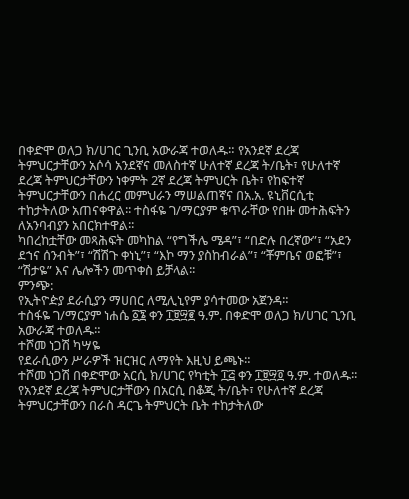በቀድሞ ወለጋ ክ/ሀገር ጊንቢ አውራጃ ተወለዱ። የአንደኛ ደረጃ ትምህርታቸውን አሶሳ አንደኛና መለስተኛ ሁለተኛ ደረጃ ት/ቤት፣ የሁለተኛ ደረጃ ትምህርታቸውን ነቀምት 2ኛ ደረጃ ትምህርት ቤት፣ የከፍተኛ ትምህርታቸውን በሐረር መምህራን ማሠልጠኛና በአ.አ. ዩኒቨርሲቲ ተከታትለው አጠናቀዋል፡፡ ተስፋዬ ገ/ማርያም ቁጥራቸው የበዙ መተሕፍትን ለአንባብያን አበርክተዋል፡፡
ካበረከቷቸው መጻሕፍት መካከል “የግችሌ ሜዳ”፣ “በድሉ በረኛው”፣ “አደን ደኀና ሰንብት”፣ “ሽሽጉ ቀነኒ”፣ “እኮ ማን ያስከብራል”፣ “ቾምቤና ወፎቹ”፣ “ሽታዬ” እና ሌሎችን መጥቀስ ይቻላል፡፡
ምንጭ:
የኢትዮዽያ ደራሲያን ማሀበር ለሚሊኒየም ያሳተመው አጀንዳ።
ተስፋዬ ገ/ማርያም ነሐሴ ፩፮ ቀን ፲፱፵፪ ዓ.ም. በቀድሞ ወለጋ ክ/ሀገር ጊንቢ አውራጃ ተወለዱ።
ተሾመ ነጋሽ ካሣዬ
የደራሲውን ሥራዎች ዝርዝር ለማየት እዚህ ይጫኑ።
ተሾመ ነጋሽ በቀድሞው አርሲ ክ/ሀገር የካቲት ፲፭ ቀን ፲፱፵፬ ዓ.ም. ተወለዱ፡፡ የአንደኛ ደረጃ ትምህርታቸውን በአርሲ በቆጂ ት/ቤት፣ የሁለተኛ ደረጃ ትምህርታቸውን በራስ ዳርጌ ትምህርት ቤት ተከታትለው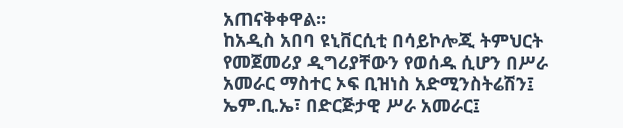አጠናቅቀዋል።
ከአዲስ አበባ ዩኒቨርሲቲ በሳይኮሎጂ ትምህርት የመጀመሪያ ዲግሪያቸውን የወሰዱ ሲሆን በሥራ አመራር ማስተር ኦፍ ቢዝነስ አድሚንስትሬሽን፤ ኤም.ቢ.ኤ፣ በድርጅታዊ ሥራ አመራር፤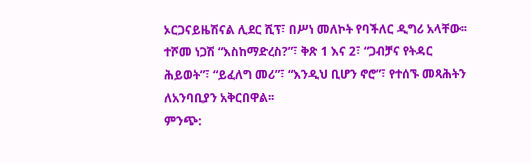ኦርጋናይዜሽናል ሊደር ሺፕ፣ በሥነ መለኮት የባችለር ዲግሪ አላቸው፡፡
ተሾመ ነጋሽ “እስከማድረስ?”፣ ቅጽ 1 እና 2፣ “ጋብቻና የትዳር ሕይወት”፣ “ይፈለግ መሪ”፣ “እንዲህ ቢሆን ኖሮ”፣ የተሰኙ መጻሕትን ለአንባቢያን አቅርበዋል፡፡
ምንጭ: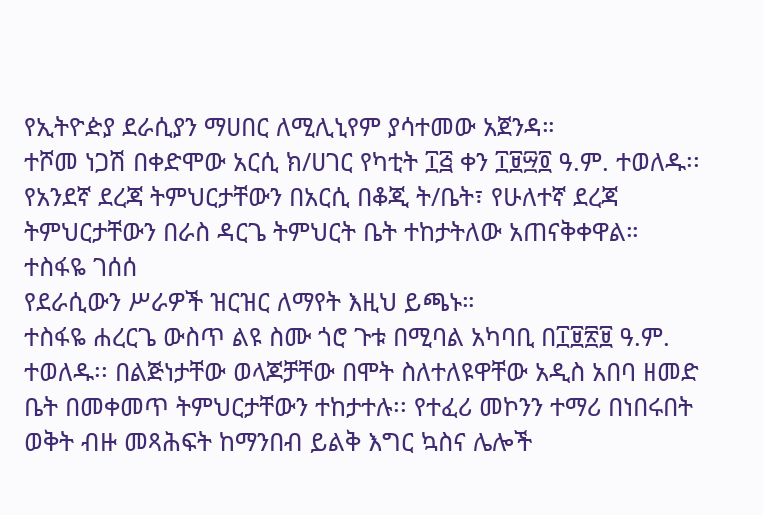የኢትዮዽያ ደራሲያን ማሀበር ለሚሊኒየም ያሳተመው አጀንዳ።
ተሾመ ነጋሽ በቀድሞው አርሲ ክ/ሀገር የካቲት ፲፭ ቀን ፲፱፵፬ ዓ.ም. ተወለዱ፡፡ የአንደኛ ደረጃ ትምህርታቸውን በአርሲ በቆጂ ት/ቤት፣ የሁለተኛ ደረጃ ትምህርታቸውን በራስ ዳርጌ ትምህርት ቤት ተከታትለው አጠናቅቀዋል።
ተስፋዬ ገሰሰ
የደራሲውን ሥራዎች ዝርዝር ለማየት እዚህ ይጫኑ።
ተስፋዬ ሐረርጌ ውስጥ ልዩ ስሙ ጎሮ ጉቱ በሚባል አካባቢ በ፲፱፳፱ ዓ.ም. ተወለዱ፡፡ በልጅነታቸው ወላጆቻቸው በሞት ስለተለዩዋቸው አዲስ አበባ ዘመድ ቤት በመቀመጥ ትምህርታቸውን ተከታተሉ፡፡ የተፈሪ መኮንን ተማሪ በነበሩበት ወቅት ብዙ መጻሕፍት ከማንበብ ይልቅ እግር ኳስና ሌሎች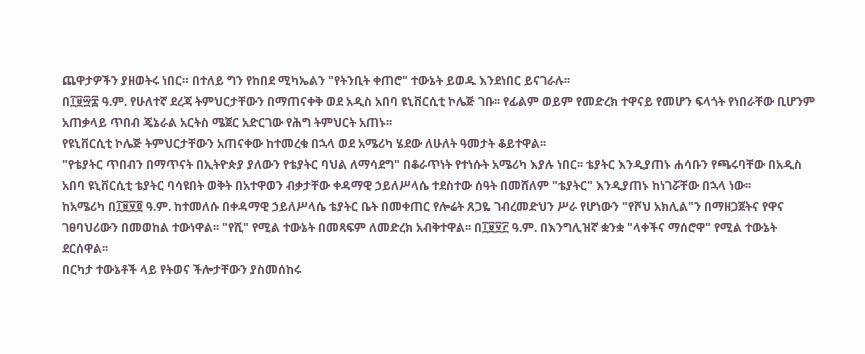ጨዋታዎችን ያዘወትሩ ነበር። በተለይ ግን የከበደ ሚካኤልን "የትንቢት ቀጠሮ" ተውኔት ይወዱ እንደነበር ይናገራሉ፡፡
በ፲፱፵፰ ዓ.ም. የሁለተኛ ደረጃ ትምህርታቸውን በማጠናቀቅ ወደ አዲስ አበባ ዩኒቨርሲቲ ኮሌጅ ገቡ፡፡ የፊልም ወይም የመድረክ ተዋናይ የመሆን ፍላጎት የነበራቸው ቢሆንም አጠቃላይ ጥበብ ጄኔራል አርትስ ሜጀር አድርገው የሕግ ትምህርት አጠኑ፡፡
የዩኒቨርሲቲ ኮሌጅ ትምህርታቸውን አጠናቀው ከተመረቁ በኋላ ወደ አሜሪካ ሄደው ለሁለት ዓመታት ቆይተዋል፡፡
"የቴያትር ጥበብን በማጥናት በኢትዮጵያ ያለውን የቴያትር ባህል ለማሳደግ" በቆራጥነት የተነሱት አሜሪካ እያሉ ነበር፡፡ ቴያትር እንዲያጠኑ ሐሳቡን የጫሩባቸው በአዲስ አበባ ዩኒቨርሲቲ ቴያትር ባሳዩበት ወቅት በአተዋወን ብቃታቸው ቀዳማዊ ኃይለሥላሴ ተደስተው ሰዓት በመሸለም "ቴያትር" እንዲያጠኑ ከነገሯቸው በኋላ ነው፡፡
ከአሜሪካ በ፲፱፶፬ ዓ.ም. ከተመለሱ በቀዳማዊ ኃይለሥላሴ ቴያትር ቤት በመቀጠር የሎሬት ጸጋዬ ገብረመድህን ሥራ የሆነውን "የሾህ አክሊል"ን በማዘጋጀትና የዋና ገፀባህሪውን በመወከል ተውነዋል፡፡ "የሺ" የሚል ተውኔት በመጻፍም ለመድረክ አብቅተዋል፡፡ በ፲፱፶፫ ዓ.ም. በእንግሊዝኛ ቋንቋ "ላቀችና ማሰሮዋ" የሚል ተውኔት ደርሰዋል፡፡
በርካታ ተውኔቶች ላይ የትወና ችሎታቸውን ያስመሰከሩ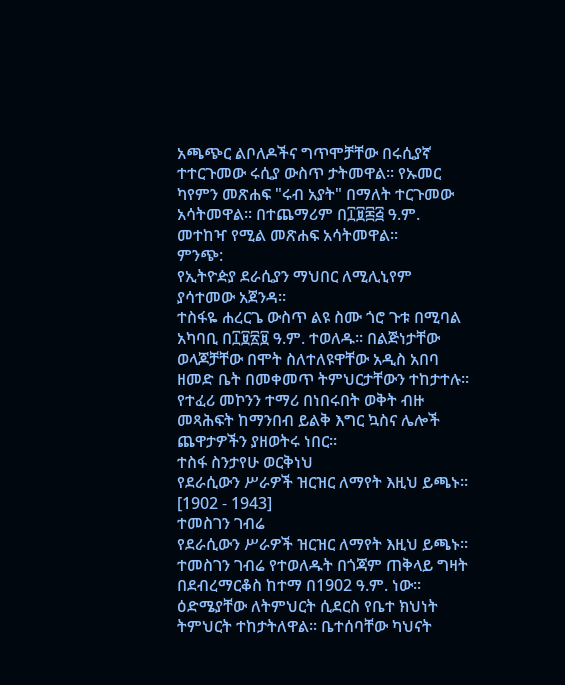አጫጭር ልቦለዶችና ግጥሞቻቸው በሩሲያኛ ተተርጉመው ሩሲያ ውስጥ ታትመዋል፡፡ የኡመር ካየምን መጽሐፍ "ሩብ አያት" በማለት ተርጉመው አሳትመዋል፡፡ በተጨማሪም በ፲፱፷፭ ዓ.ም. መተከዣ የሚል መጽሐፍ አሳትመዋል፡፡
ምንጭ:
የኢትዮዽያ ደራሲያን ማህበር ለሚሊኒየም ያሳተመው አጀንዳ።
ተስፋዬ ሐረርጌ ውስጥ ልዩ ስሙ ጎሮ ጉቱ በሚባል አካባቢ በ፲፱፳፱ ዓ.ም. ተወለዱ፡፡ በልጅነታቸው ወላጆቻቸው በሞት ስለተለዩዋቸው አዲስ አበባ ዘመድ ቤት በመቀመጥ ትምህርታቸውን ተከታተሉ፡፡ የተፈሪ መኮንን ተማሪ በነበሩበት ወቅት ብዙ መጻሕፍት ከማንበብ ይልቅ እግር ኳስና ሌሎች ጨዋታዎችን ያዘወትሩ ነበር።
ተስፋ ስንታየሁ ወርቅነህ
የደራሲውን ሥራዎች ዝርዝር ለማየት እዚህ ይጫኑ።
[1902 - 1943]
ተመስገን ገብሬ
የደራሲውን ሥራዎች ዝርዝር ለማየት እዚህ ይጫኑ።
ተመስገን ገብሬ የተወለዱት በጎጃም ጠቅላይ ግዛት በደብረማርቆስ ከተማ በ1902 ዓ.ም. ነው፡፡ ዕድሜያቸው ለትምህርት ሲደርስ የቤተ ክህነት ትምህርት ተከታትለዋል፡፡ ቤተሰባቸው ካህናት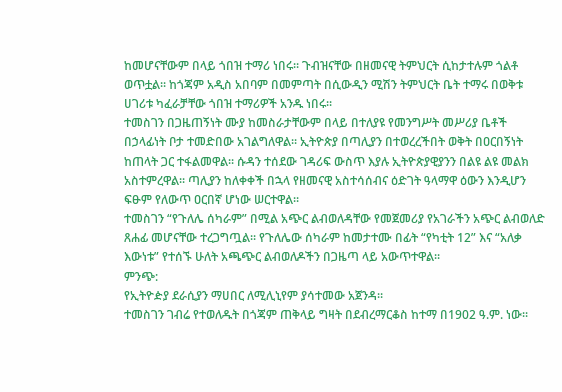ከመሆናቸውም በላይ ጎበዝ ተማሪ ነበሩ። ጉብዝናቸው በዘመናዊ ትምህርት ሲከታተሉም ጎልቶ ወጥቷል፡፡ ከጎጃም አዲስ አበባም በመምጣት በሲውዲን ሚሽን ትምህርት ቤት ተማሩ በወቅቱ ሀገሪቱ ካፈራቻቸው ጎበዝ ተማሪዎች አንዱ ነበሩ፡፡
ተመስገን በጋዜጠኝነት ሙያ ከመስራታቸውም በላይ በተለያዩ የመንግሥት መሥሪያ ቤቶች በኃላፊነት ቦታ ተመድበው አገልግለዋል፡፡ ኢትዮጵያ በጣሊያን በተወረረችበት ወቅት በዐርበኝነት ከጠላት ጋር ተፋልመዋል፡፡ ሱዳን ተሰደው ገዳሪፍ ውስጥ እያሉ ኢትዮጵያዊያንን በልዩ ልዩ መልክ አስተምረዋል፡፡ ጣሊያን ከለቀቀች በኋላ የዘመናዊ አስተሳሰብና ዕድገት ዓላማዋ ዕውን እንዲሆን ፍፁም የለውጥ ዐርበኛ ሆነው ሠርተዋል፡፡
ተመስገን “የጉለሌ ሰካራም” በሚል አጭር ልብወለዳቸው የመጀመሪያ የአገራችን አጭር ልብወለድ ጸሐፊ መሆናቸው ተረጋግጧል፡፡ የጉለሌው ሰካራም ከመታተሙ በፊት “የካቲት 12” እና “አለቃ እውነቱ” የተሰኙ ሁለት አጫጭር ልብወለዶችን በጋዜጣ ላይ አውጥተዋል፡፡
ምንጭ:
የኢትዮዽያ ደራሲያን ማሀበር ለሚሊኒየም ያሳተመው አጀንዳ።
ተመስገን ገብሬ የተወለዱት በጎጃም ጠቅላይ ግዛት በደብረማርቆስ ከተማ በ1902 ዓ.ም. ነው፡፡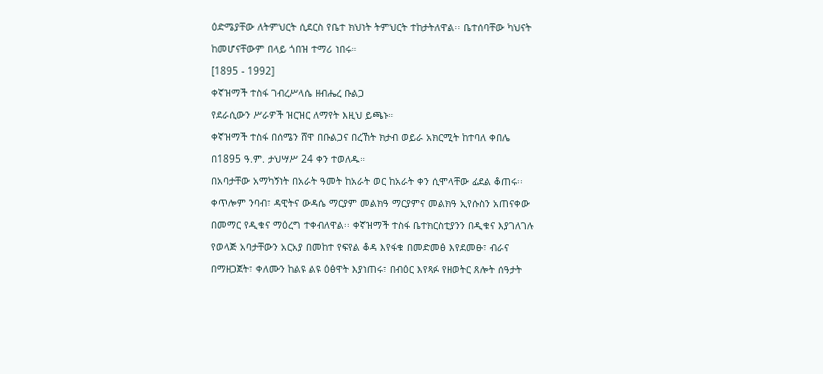ዕድሜያቸው ለትምህርት ሲደርስ የቤተ ክህነት ትምህርት ተከታትለዋል፡፡ ቤተሰባቸው ካህናት ከመሆናቸውም በላይ ጎበዝ ተማሪ ነበሩ።
[1895 - 1992]
ቀኛዝማች ተስፋ ገብረሥላሴ ዘብሔረ ቡልጋ
የደራሲውን ሥራዎች ዝርዝር ለማየት እዚህ ይጫኑ።
ቀኛዝማች ተስፋ በሰሜን ሸዋ በቡልጋና በረኸት ክታብ ወይራ አክርሚት ከተባለ ቀበሌ በ1895 ዓ.ም. ታህሣሥ 24 ቀን ተወለዱ።
በአባታቸው አማካኝነት በአራት ዓመት ከአራት ወር ከአራት ቀን ሲሞላቸው ፊደል ቆጠሩ፡፡ ቀጥሎም ንባብ፣ ዳዊትና ውዳሴ ማርያም መልክዓ ማርያምና መልክዓ ኢየሱስን አጠናቀው በመማር የዲቁና ማዕረግ ተቀብለዋል፡፡ ቀኛዝማች ተስፋ ቤተክርስቲያንን በዲቁና እያገለገሉ የወላጅ አባታቸውን አርአያ በመከተ የፍየል ቆዳ እየፋቁ በመድመፅ እየደመፁ፣ ብራና በማዘጋጀት፣ ቀለሙን ከልዩ ልዩ ዕፅዋት እያነጠሩ፣ በብዕር እየጻፉ የዘወትር ጸሎት ሰዓታት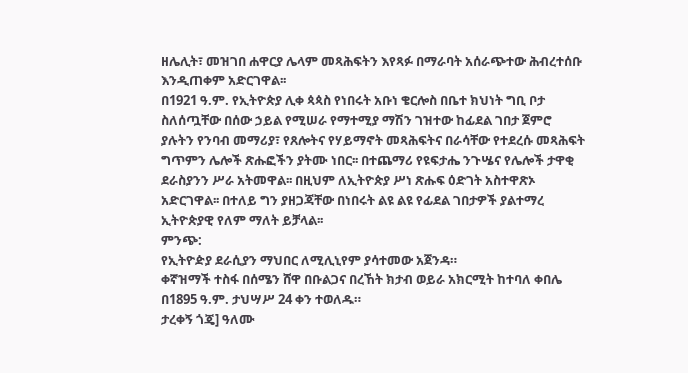ዘሌሊት፣ መዝገበ ሐዋርያ ሌላም መጻሕፍትን እየጻፉ በማራባት አሰራጭተው ሕብረተሰቡ እንዲጠቀም አድርገዋል፡፡
በ1921 ዓ.ም. የኢትዮጵያ ሊቀ ጳጳስ የነበሩት አቡነ ቄርሎስ በቤተ ክህነት ግቢ ቦታ ስለሰጧቸው በሰው ኃይል የሚሠራ የማተሚያ ማሽን ገዝተው ከፊደል ገበታ ጀምሮ ያሉትን የንባብ መማሪያ፣ የጸሎትና የሃይማኖት መጻሕፍትና በራሳቸው የተደረሱ መጻሕፍት ግጥምን ሌሎች ጽሑፎችን ያትሙ ነበር፡፡ በተጨማሪ የዩፍታሔ ንጉሤና የሌሎች ታዋቂ ደራስያንን ሥራ አትመዋል፡፡ በዚህም ለኢትዮጵያ ሥነ ጽሑፍ ዕድገት አስተዋጽኦ አድርገዋል፡፡ በተለይ ግን ያዘጋጃቸው በነበሩት ልዩ ልዩ የፊደል ገበታዎች ያልተማረ ኢትዮጵያዊ የለም ማለት ይቻላል፡፡
ምንጭ:
የኢትዮዽያ ደራሲያን ማህበር ለሚሊኒየም ያሳተመው አጀንዳ።
ቀኛዝማች ተስፋ በሰሜን ሸዋ በቡልጋና በረኸት ክታብ ወይራ አክርሚት ከተባለ ቀበሌ በ1895 ዓ.ም. ታህሣሥ 24 ቀን ተወለዱ።
ታረቀኝ ጎጄ] ዓለሙ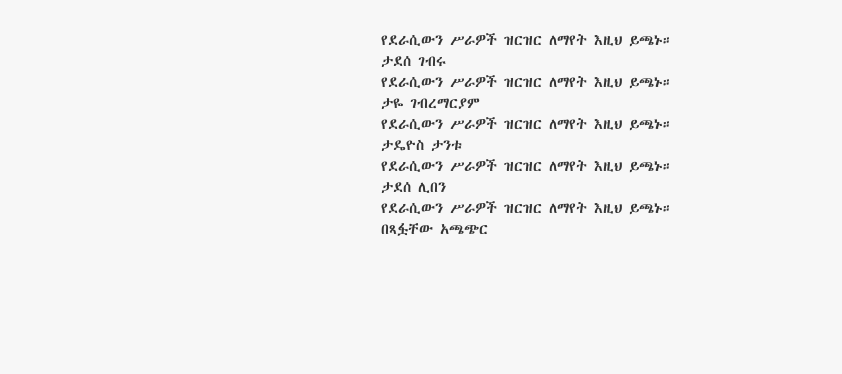የደራሲውን ሥራዎች ዝርዝር ለማየት እዚህ ይጫኑ።
ታደሰ ገብሩ
የደራሲውን ሥራዎች ዝርዝር ለማየት እዚህ ይጫኑ።
ታዬ ገብረማርያም
የደራሲውን ሥራዎች ዝርዝር ለማየት እዚህ ይጫኑ።
ታዴዮስ ታንቱ
የደራሲውን ሥራዎች ዝርዝር ለማየት እዚህ ይጫኑ።
ታደሰ ሊበን
የደራሲውን ሥራዎች ዝርዝር ለማየት እዚህ ይጫኑ።
በጻፏቸው አጫጭር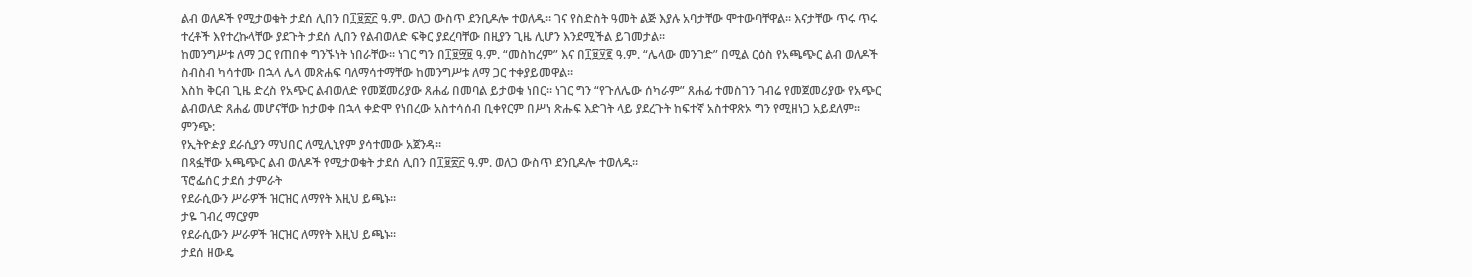ልብ ወለዶች የሚታወቁት ታደሰ ሊበን በ፲፱፳፫ ዓ.ም. ወለጋ ውስጥ ደንቢዶሎ ተወለዱ። ገና የስድስት ዓመት ልጅ እያሉ አባታቸው ሞተውባቸዋል። እናታቸው ጥሩ ጥሩ ተረቶች እየተረኩላቸው ያደጉት ታደሰ ሊበን የልብወለድ ፍቅር ያደረባቸው በዚያን ጊዜ ሊሆን እንደሚችል ይገመታል፡፡
ከመንግሥቱ ለማ ጋር የጠበቀ ግንኙነት ነበራቸው፡፡ ነገር ግን በ፲፱፵፱ ዓ.ም. “መስከረም” እና በ፲፱፶፪ ዓ.ም. “ሌላው መንገድ” በሚል ርዕስ የአጫጭር ልብ ወለዶች ስብስብ ካሳተሙ በኋላ ሌላ መጽሐፍ ባለማሳተማቸው ከመንግሥቱ ለማ ጋር ተቀያይመዋል፡፡
እስከ ቅርብ ጊዜ ድረስ የአጭር ልብወለድ የመጀመሪያው ጸሐፊ በመባል ይታወቁ ነበር፡፡ ነገር ግን “የጉለሌው ሰካራም” ጸሐፊ ተመስገን ገብሬ የመጀመሪያው የአጭር ልብወለድ ጸሐፊ መሆናቸው ከታወቀ በኋላ ቀድሞ የነበረው አስተሳሰብ ቢቀየርም በሥነ ጽሑፍ እድገት ላይ ያደረጉት ከፍተኛ አስተዋጽኦ ግን የሚዘነጋ አይደለም፡፡
ምንጭ:
የኢትዮዽያ ደራሲያን ማህበር ለሚሊኒየም ያሳተመው አጀንዳ።
በጻፏቸው አጫጭር ልብ ወለዶች የሚታወቁት ታደሰ ሊበን በ፲፱፳፫ ዓ.ም. ወለጋ ውስጥ ደንቢዶሎ ተወለዱ።
ፕሮፌሰር ታደሰ ታምራት
የደራሲውን ሥራዎች ዝርዝር ለማየት እዚህ ይጫኑ።
ታዬ ገብረ ማርያም
የደራሲውን ሥራዎች ዝርዝር ለማየት እዚህ ይጫኑ።
ታደሰ ዘውዴ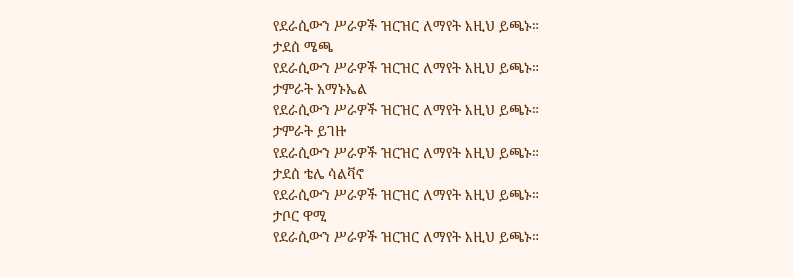የደራሲውን ሥራዎች ዝርዝር ለማየት እዚህ ይጫኑ።
ታደሰ ሜጫ
የደራሲውን ሥራዎች ዝርዝር ለማየት እዚህ ይጫኑ።
ታምራት አማኑኤል
የደራሲውን ሥራዎች ዝርዝር ለማየት እዚህ ይጫኑ።
ታምራት ይገዙ
የደራሲውን ሥራዎች ዝርዝር ለማየት እዚህ ይጫኑ።
ታደሰ ቴሌ ሳልቫኖ
የደራሲውን ሥራዎች ዝርዝር ለማየት እዚህ ይጫኑ።
ታቦር ዋሚ
የደራሲውን ሥራዎች ዝርዝር ለማየት እዚህ ይጫኑ።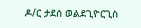ዶ/ር ታደሰ ወልደጊዮርጊስ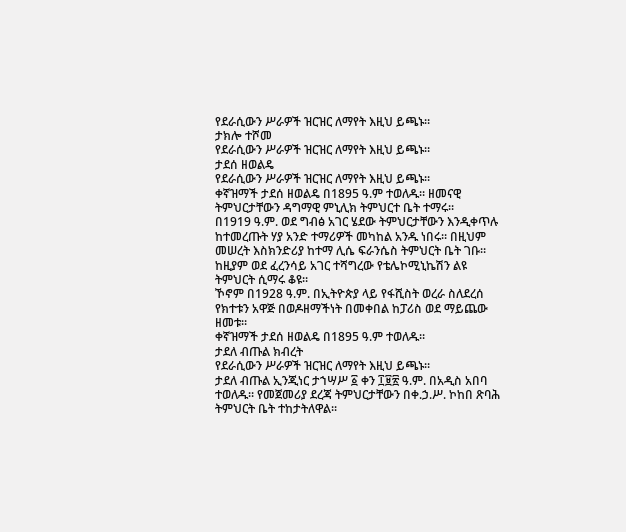የደራሲውን ሥራዎች ዝርዝር ለማየት እዚህ ይጫኑ።
ታክሎ ተሾመ
የደራሲውን ሥራዎች ዝርዝር ለማየት እዚህ ይጫኑ።
ታደሰ ዘወልዴ
የደራሲውን ሥራዎች ዝርዝር ለማየት እዚህ ይጫኑ።
ቀኛዝማች ታደሰ ዘወልዴ በ1895 ዓ.ም ተወለዱ። ዘመናዊ ትምህርታቸውን ዳግማዊ ምኒሊክ ትምህርተ ቤት ተማሩ።
በ1919 ዓ.ም. ወደ ግብፅ አገር ሄደው ትምህርታቸውን እንዲቀጥሉ ከተመረጡት ሃያ አንድ ተማሪዎች መካከል አንዱ ነበሩ። በዚህም መሠረት እስክንድሪያ ከተማ ሊሴ ፍራንሴስ ትምህርት ቤት ገቡ።
ከዚያም ወደ ፈረንሳይ አገር ተሻግረው የቴሌኮሚኒኬሽን ልዩ ትምህርት ሲማሩ ቆዩ።
ኾኖም በ1928 ዓ.ም. በኢትዮጵያ ላይ የፋሺስት ወረራ ስለደረሰ የክተቱን አዋጅ በወዶዘማችነት በመቀበል ከፓሪስ ወደ ማይጨው ዘመቱ።
ቀኛዝማች ታደሰ ዘወልዴ በ1895 ዓ.ም ተወለዱ።
ታደለ ብጡል ክብረት
የደራሲውን ሥራዎች ዝርዝር ለማየት እዚህ ይጫኑ።
ታደለ ብጡል ኢንጂነር ታኀሣሥ ፩ ቀን ፲፱፳ ዓ.ም. በአዲስ አበባ ተወለዱ። የመጀመሪያ ደረጃ ትምህርታቸውን በቀ.ኃ.ሥ. ኮከበ ጽባሕ ትምህርት ቤት ተከታትለዋል፡፡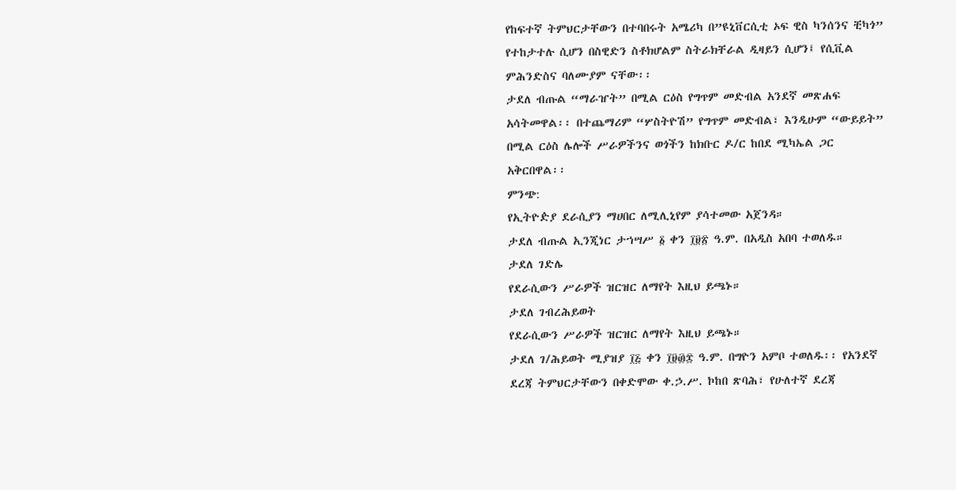የከፍተኛ ትምህርታቸውን በተባበሩት አሜሪካ በ”ዩኒቨርሲቲ ኦፍ ዊስ ካንሰንና ቺካጎ” የተከታተሉ ሲሆን በስዊድን ስቶክሆልም ስትራክቸራል ዲዛይን ሲሆን፤ የሲቪል ምሕንድስና ባለሙያም ናቸው፡፡
ታደለ ብጡል “ማራዠት” በሚል ርዕስ የግጥም መድብል አንደኛ መጽሐፍ አሳትመዋል፡፡ በተጨማሪም “ሦስትዮሽ” የግጥም መድብል፣ እንዲሁም “ውይይት” በሚል ርዕስ ሌሎች ሥራዎችንና ወጎችን ከክቡር ዶ/ር ከበደ ሚካኤል ጋር አቅርበዋል፡፡
ምንጭ:
የኢትዮዽያ ደራሲያን ማሀበር ለሚሊኒየም ያሳተመው አጀንዳ።
ታደለ ብጡል ኢንጂነር ታኀሣሥ ፩ ቀን ፲፱፳ ዓ.ም. በአዲስ አበባ ተወለዱ።
ታደለ ገድሌ
የደራሲውን ሥራዎች ዝርዝር ለማየት እዚህ ይጫኑ።
ታደለ ገብረሕይወት
የደራሲውን ሥራዎች ዝርዝር ለማየት እዚህ ይጫኑ።
ታደለ ገ/ሕይወት ሚያዝያ ፲፭ ቀን ፲፱፴፰ ዓ.ም. በግዮን አምቦ ተወለዱ፡፡ የአንደኛ ደረጃ ትምህርታቸውን በቀድሞው ቀ.ኃ.ሥ. ኮከበ ጽባሕ፣ የሁለተኛ ደረጃ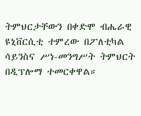ትምህርታቸውን በቀድሞ ብሔራዊ ዩኒቨርሲቲ ተምረው በፖለቲካል ሳይንስና ሥነ-መንግሥት ትምህርት በዲፕሎማ ተመርቀዋል።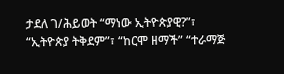ታደለ ገ/ሕይወት “ማነው ኢትዮጵያዊ?”፣ “ኢትዮጵያ ትቅደም”፣ “ከርሞ ዘማች” “ተራማጅ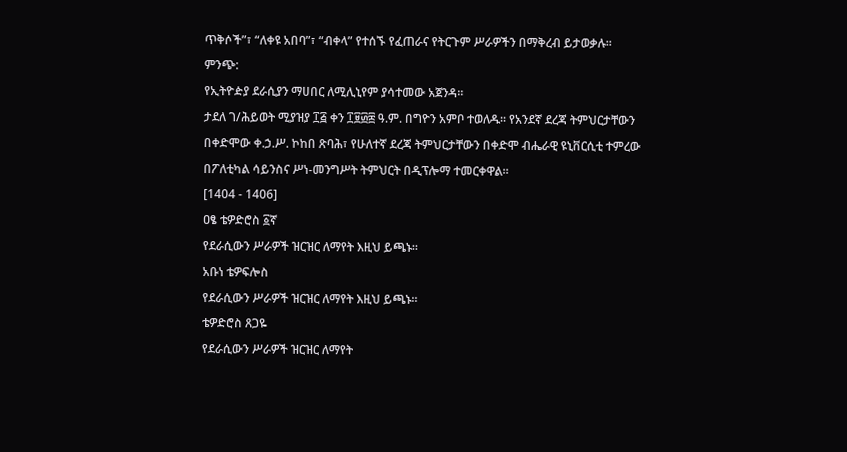ጥቅሶች”፣ “ለቀዩ አበባ”፣ “ብቀላ” የተሰኙ የፈጠራና የትርጉም ሥራዎችን በማቅረብ ይታወቃሉ፡፡
ምንጭ:
የኢትዮዽያ ደራሲያን ማሀበር ለሚሊኒየም ያሳተመው አጀንዳ።
ታደለ ገ/ሕይወት ሚያዝያ ፲፭ ቀን ፲፱፴፰ ዓ.ም. በግዮን አምቦ ተወለዱ፡፡ የአንደኛ ደረጃ ትምህርታቸውን በቀድሞው ቀ.ኃ.ሥ. ኮከበ ጽባሕ፣ የሁለተኛ ደረጃ ትምህርታቸውን በቀድሞ ብሔራዊ ዩኒቨርሲቲ ተምረው በፖለቲካል ሳይንስና ሥነ-መንግሥት ትምህርት በዲፕሎማ ተመርቀዋል።
[1404 - 1406]
ዐፄ ቴዎድሮስ ፩ኛ
የደራሲውን ሥራዎች ዝርዝር ለማየት እዚህ ይጫኑ።
አቡነ ቴዎፍሎስ
የደራሲውን ሥራዎች ዝርዝር ለማየት እዚህ ይጫኑ።
ቴዎድሮስ ጸጋዬ
የደራሲውን ሥራዎች ዝርዝር ለማየት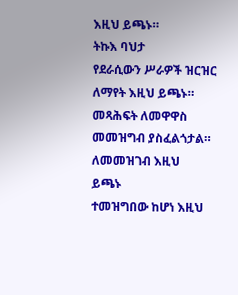እዚህ ይጫኑ።
ትኩእ ባህታ
የደራሲውን ሥራዎች ዝርዝር ለማየት እዚህ ይጫኑ።
መጻሕፍት ለመዋዋስ መመዝግብ ያስፈልጎታል። ለመመዝገብ እዚህ
ይጫኑ
ተመዝግበው ከሆነ እዚህ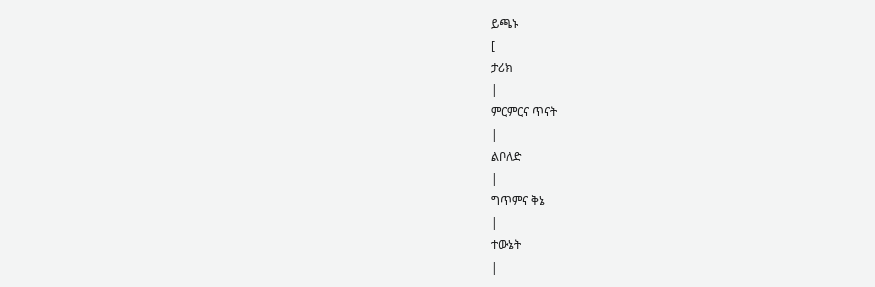ይጫኑ
[
ታሪክ
|
ምርምርና ጥናት
|
ልቦለድ
|
ግጥምና ቅኔ
|
ተውኔት
|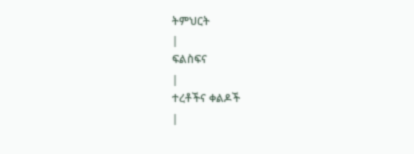ትምህርት
|
ፍልስፍና
|
ተረቶችና ቀልዶች
|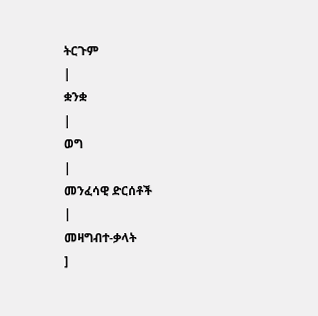ትርጉም
|
ቋንቋ
|
ወግ
|
መንፈሳዊ ድርሰቶች
|
መዛግብተ-ቃላት
]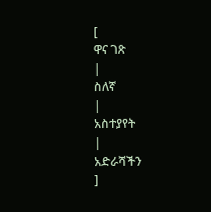[
ዋና ገጽ
|
ስለኛ
|
አስተያየት
|
አድራሻችን
]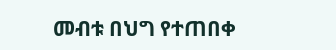መብቱ በህግ የተጠበቀ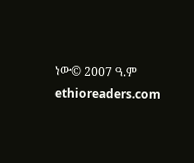ነው© 2007 ዓ.ም ethioreaders.com